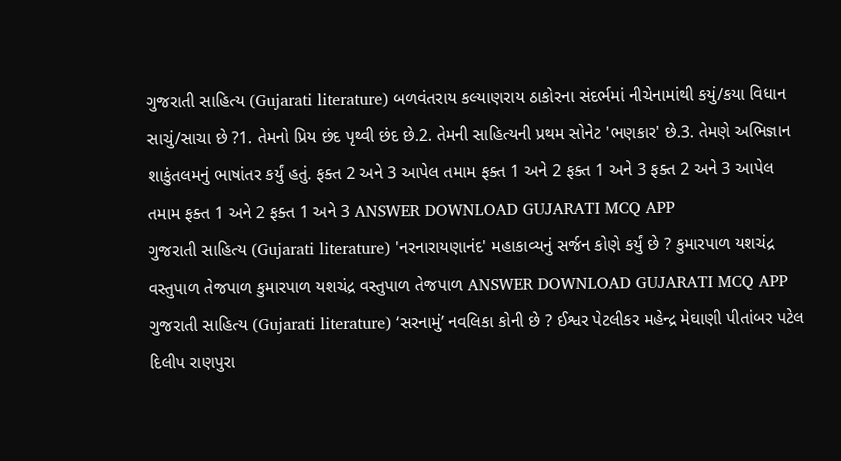ગુજરાતી સાહિત્ય (Gujarati literature) બળવંતરાય કલ્યાણરાય ઠાકોરના સંદર્ભમાં નીચેનામાંથી કયું/કયા વિધાન સાચું/સાચા છે ?1. તેમનો પ્રિય છંદ પૃથ્વી છંદ છે.2. તેમની સાહિત્યની પ્રથમ સોનેટ 'ભણકાર' છે.3. તેમણે અભિજ્ઞાન શાકુંતલમનું ભાષાંતર કર્યું હતું. ફક્ત 2 અને 3 આપેલ તમામ ફક્ત 1 અને 2 ફક્ત 1 અને 3 ફક્ત 2 અને 3 આપેલ તમામ ફક્ત 1 અને 2 ફક્ત 1 અને 3 ANSWER DOWNLOAD GUJARATI MCQ APP
ગુજરાતી સાહિત્ય (Gujarati literature) 'નરનારાયણાનંદ' મહાકાવ્યનું સર્જન કોણે કર્યું છે ? કુમારપાળ યશચંદ્ર વસ્તુપાળ તેજપાળ કુમારપાળ યશચંદ્ર વસ્તુપાળ તેજપાળ ANSWER DOWNLOAD GUJARATI MCQ APP
ગુજરાતી સાહિત્ય (Gujarati literature) ‘સરનામું’ નવલિકા કોની છે ? ઈશ્વર પેટલીકર મહેન્દ્ર મેઘાણી પીતાંબર પટેલ દિલીપ રાણપુરા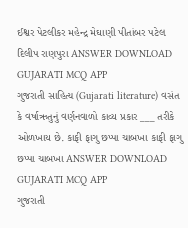ઈશ્વર પેટલીકર મહેન્દ્ર મેઘાણી પીતાંબર પટેલ દિલીપ રાણપુરા ANSWER DOWNLOAD GUJARATI MCQ APP
ગુજરાતી સાહિત્ય (Gujarati literature) વસંત કે વર્ષાઋતુનું વર્ણનવાળો કાવ્ય પ્રકાર ___ તરીકે ઓળખાય છે. કાફી ફાગુ છપ્પા ચાબખા કાફી ફાગુ છપ્પા ચાબખા ANSWER DOWNLOAD GUJARATI MCQ APP
ગુજરાતી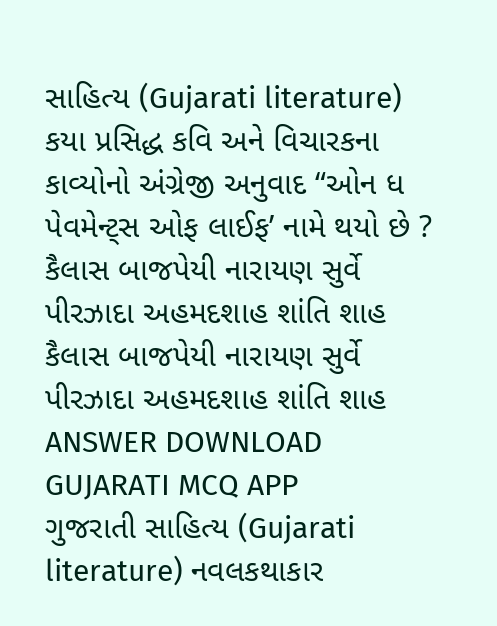સાહિત્ય (Gujarati literature) કયા પ્રસિદ્ધ કવિ અને વિચારકના કાવ્યોનો અંગ્રેજી અનુવાદ “ઓન ધ પેવમેન્ટ્સ ઓફ લાઈફ’ નામે થયો છે ? કૈલાસ બાજપેયી નારાયણ સુર્વે પીરઝાદા અહમદશાહ શાંતિ શાહ કૈલાસ બાજપેયી નારાયણ સુર્વે પીરઝાદા અહમદશાહ શાંતિ શાહ ANSWER DOWNLOAD GUJARATI MCQ APP
ગુજરાતી સાહિત્ય (Gujarati literature) નવલકથાકાર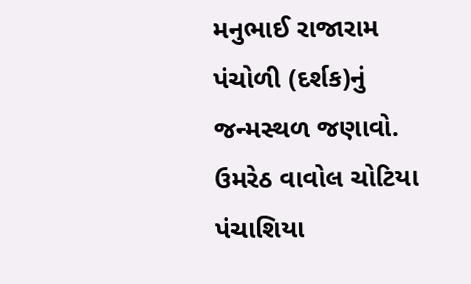મનુભાઈ રાજારામ પંચોળી (દર્શક)નું જન્મસ્થળ જણાવો. ઉમરેઠ વાવોલ ચોટિયા પંચાશિયા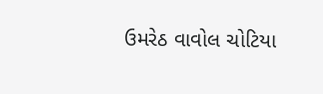ઉમરેઠ વાવોલ ચોટિયા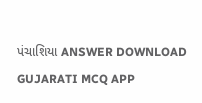પંચાશિયા ANSWER DOWNLOAD GUJARATI MCQ APP